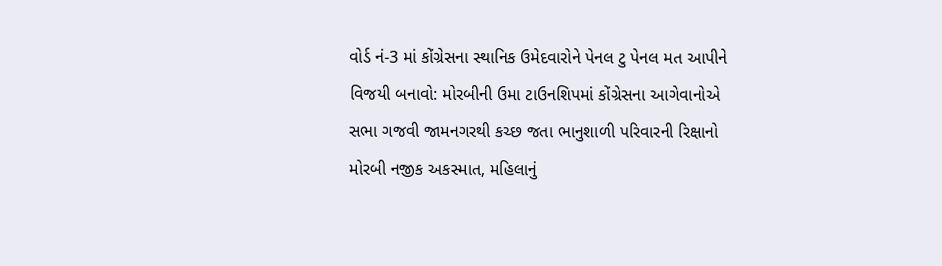વોર્ડ નં-3 માં કોંગ્રેસના સ્થાનિક ઉમેદવારોને પેનલ ટુ પેનલ મત આપીને વિજયી બનાવો: મોરબીની ઉમા ટાઉનશિપમાં કોંગ્રેસના આગેવાનોએ સભા ગજવી જામનગરથી કચ્છ જતા ભાનુશાળી પરિવારની રિક્ષાનો મોરબી નજીક અકસ્માત, મહિલાનું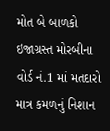મોત બે બાળકો ઇજાગ્રસ્ત મોરબીના વોર્ડ નં.1 માં મતદારો માત્ર કમળનું નિશાન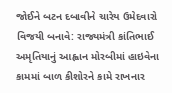જોઈને બટન દબાવીને ચારેય ઉમેદવારો વિજયી બનાવે: રાજ્યમંત્રી કાંતિભાઈ અમૃતિયાનું આહ્વાન મોરબીમાં હાઇવેના કામમાં બાળ કીશોરને કામે રાખનાર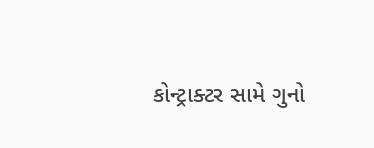કોન્ટ્રાક્ટર સામે ગુનો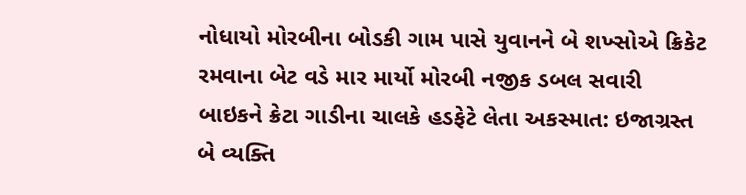નોધાયો મોરબીના બોડકી ગામ પાસે યુવાનને બે શખ્સોએ ક્રિકેટ રમવાના બેટ વડે માર માર્યો મોરબી નજીક ડબલ સવારી બાઇકને ક્રેટા ગાડીના ચાલકે હડફેટે લેતા અકસ્માત: ઇજાગ્રસ્ત બે વ્યક્તિ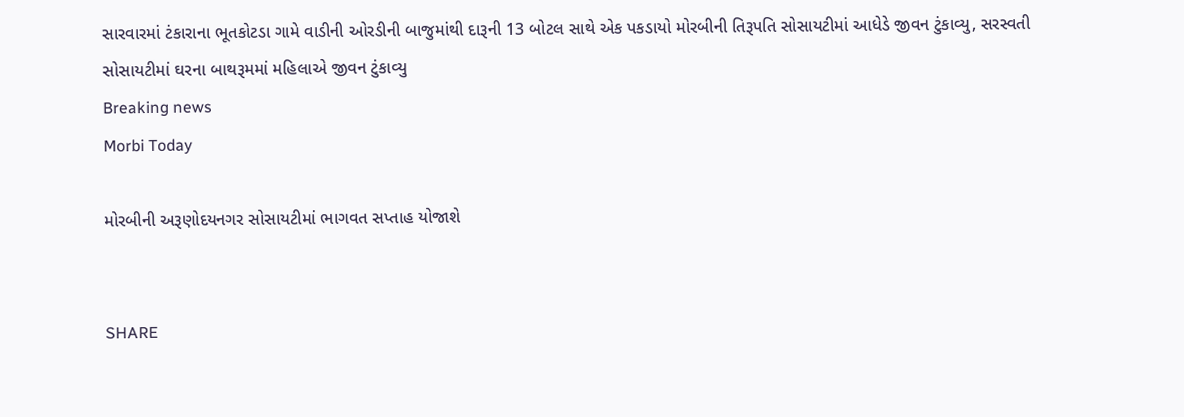સારવારમાં ટંકારાના ભૂતકોટડા ગામે વાડીની ઓરડીની બાજુમાંથી દારૂની 13 બોટલ સાથે એક પકડાયો મોરબીની તિરૂપતિ સોસાયટીમાં આધેડે જીવન ટુંકાવ્યુ, સરસ્વતી સોસાયટીમાં ઘરના બાથરૂમમાં મહિલાએ જીવન ટુંકાવ્યુ
Breaking news
Morbi Today

મોરબીની અરૂણોદયનગર સોસાયટીમાં ભાગવત સપ્તાહ યોજાશે


SHARE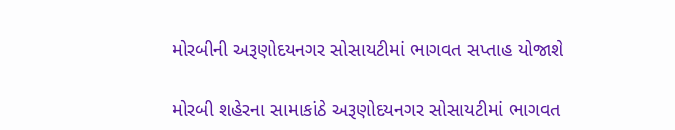મોરબીની અરૂણોદયનગર સોસાયટીમાં ભાગવત સપ્તાહ યોજાશે

મોરબી શહેરના સામાકાંઠે અરૂણોદયનગર સોસાયટીમાં ભાગવત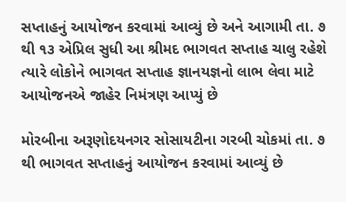સપ્તાહનું આયોજન કરવામાં આવ્યું છે અને આગામી તા. ૭ થી ૧૩ એપ્રિલ સુધી આ શ્રીમદ ભાગવત સપ્તાહ ચાલુ રહેશે ત્યારે લોકોને ભાગવત સપ્તાહ જ્ઞાનયજ્ઞનો લાભ લેવા માટે આયોજનએ જાહેર નિમંત્રણ આપ્યું છે

મોરબીના અરૂણોદયનગર સોસાયટીના ગરબી ચોકમાં તા. ૭ થી ભાગવત સપ્તાહનું આયોજન કરવામાં આવ્યું છે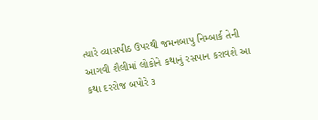ત્યારે વ્યાસપીઠ ઉપરથી જમનબાપુ નિમ્બાર્ક તેની આગવી શૈલીમાં લોકોને કથાનું રસપાન કરાવશે આ કથા દરરોજ બપોરે ૩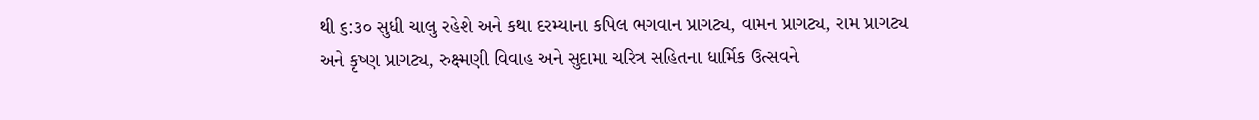થી ૬:૩૦ સુધી ચાલુ રહેશે અને કથા દરમ્યાના કપિલ ભગવાન પ્રાગટ્ય, વામન પ્રાગટ્ય, રામ પ્રાગટ્ય અને કૃષ્ણ પ્રાગટ્ય, રુક્ષ્મણી વિવાહ અને સુદામા ચરિત્ર સહિતના ધાર્મિક ઉત્સવને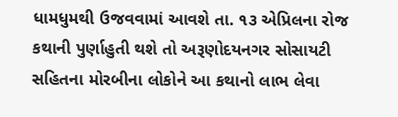ધામધુમથી ઉજવવામાં આવશે તા. ૧૩ એપ્રિલના રોજ કથાની પુર્ણાહુતી થશે તો અરૂણોદયનગર સોસાયટી સહિતના મોરબીના લોકોને આ કથાનો લાભ લેવા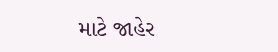માટે જાહેર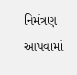નિમંત્રણ આપવામાં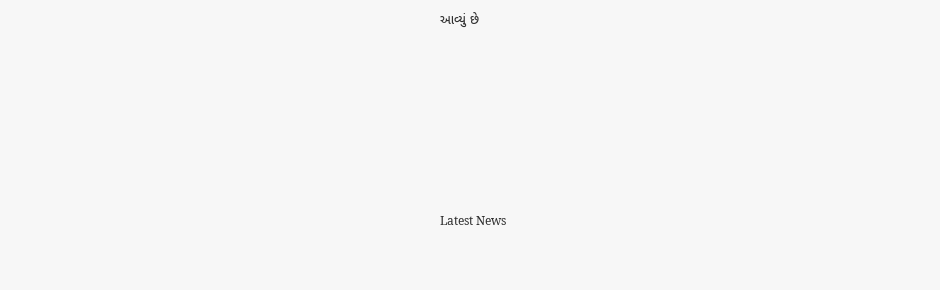આવ્યું છે






Latest News